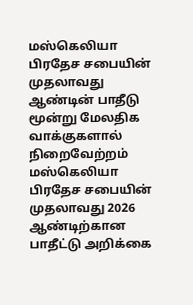மஸ்கெலியா பிரதேச சபையின் முதலாவது ஆண்டின் பாதீடு மூன்று மேலதிக வாக்குகளால் நிறைவேற்றம்
மஸ்கெலியா பிரதேச சபையின் முதலாவது 2026 ஆண்டிற்கான பாதீட்டு அறிக்கை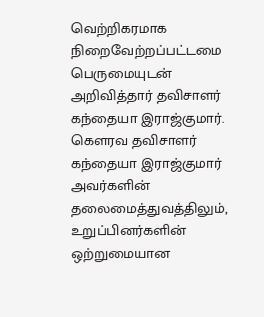வெற்றிகரமாக நிறைவேற்றப்பட்டமை பெருமையுடன் அறிவித்தார் தவிசாளர் கந்தையா இராஜ்குமார்.
கெளரவ தவிசாளர் கந்தையா இராஜ்குமார் அவர்களின் தலைமைத்துவத்திலும், உறுப்பினர்களின் ஒற்றுமையான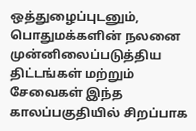ஒத்துழைப்புடனும், பொதுமக்களின் நலனை முன்னிலைப்படுத்திய திட்டங்கள் மற்றும் சேவைகள் இந்த காலப்பகுதியில் சிறப்பாக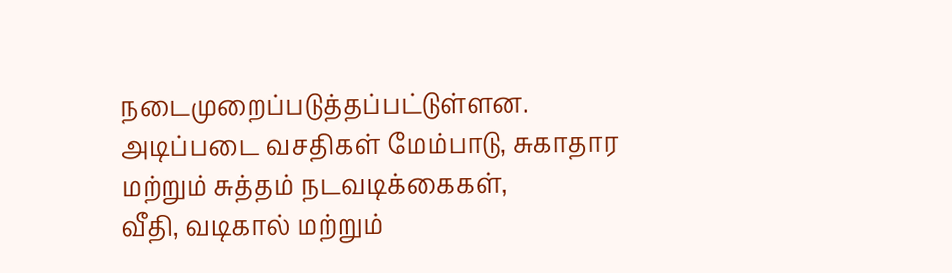நடைமுறைப்படுத்தப்பட்டுள்ளன.
அடிப்படை வசதிகள் மேம்பாடு, சுகாதார மற்றும் சுத்தம் நடவடிக்கைகள்,
வீதி, வடிகால் மற்றும்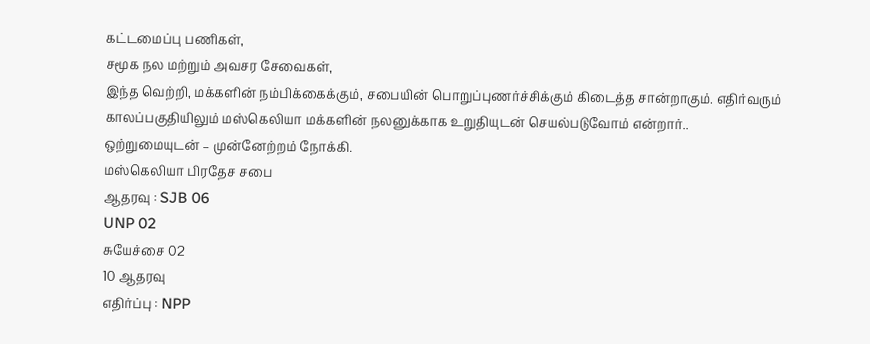கட்டமைப்பு பணிகள்,
சமூக நல மற்றும் அவசர சேவைகள்,
இந்த வெற்றி, மக்களின் நம்பிக்கைக்கும், சபையின் பொறுப்புணர்ச்சிக்கும் கிடைத்த சான்றாகும். எதிர்வரும் காலப்பகுதியிலும் மஸ்கெலியா மக்களின் நலனுக்காக உறுதியுடன் செயல்படுவோம் என்றார்..
ஒற்றுமையுடன் – முன்னேற்றம் நோக்கி.
மஸ்கெலியா பிரதேச சபை
ஆதரவு : SJB 06
UNP 02
சுயேச்சை 02
10 ஆதரவு
எதிர்ப்பு : NPP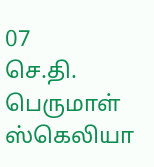07
செ.தி. பெருமாள் ஸ்கெலியா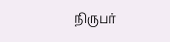நிருபர்